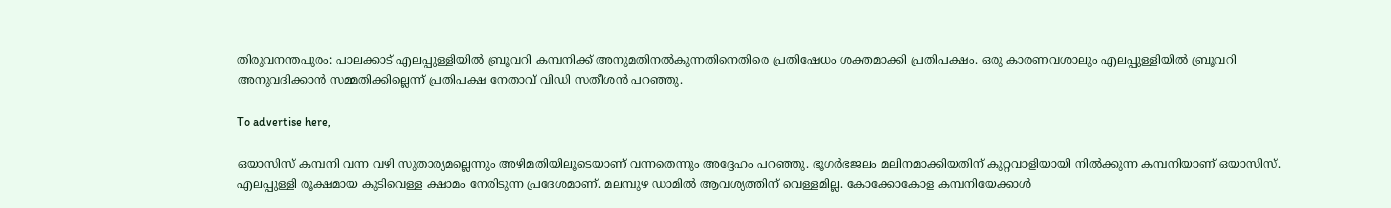തിരുവനന്തപുരം: പാലക്കാട് എലപ്പുള്ളിയിൽ ബ്രൂവറി കമ്പനിക്ക് അനുമതിനൽകുന്നതിനെതിരെ പ്രതിഷേധം ശക്തമാക്കി പ്രതിപക്ഷം. ഒരു കാരണവശാലും എലപ്പുള്ളിയിൽ ബ്രൂവറി അനുവദിക്കാൻ സമ്മതിക്കില്ലെന്ന് പ്രതിപക്ഷ നേതാവ് വിഡി സതീശൻ പറഞ്ഞു.

To advertise here,

ഒയാസിസ് കമ്പനി വന്ന വഴി സുതാര്യമല്ലെന്നും അഴിമതിയിലൂടെയാണ് വന്നതെന്നും അദ്ദേഹം പറഞ്ഞു. ഭൂഗർഭജലം മലിനമാക്കിയതിന് കുറ്റവാളിയായി നിൽക്കുന്ന കമ്പനിയാണ് ഒയാസിസ്. എലപ്പുള്ളി രൂക്ഷമായ കുടിവെള്ള ക്ഷാമം നേരിടുന്ന പ്രദേശമാണ്. മലമ്പുഴ ഡാമിൽ ആവശ്യത്തിന് വെള്ളമില്ല. കോക്കോകോള കമ്പനിയേക്കാൾ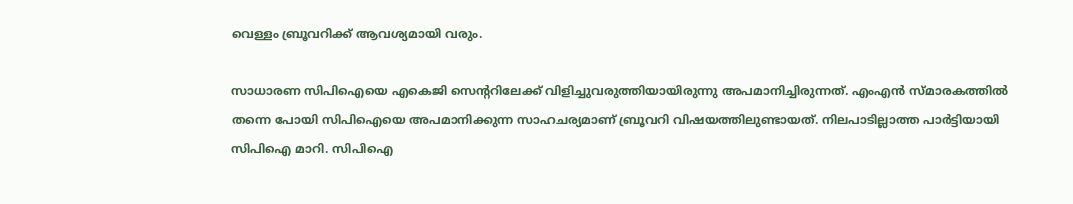വെള്ളം ബ്രൂവറിക്ക് ആവശ്യമായി വരും.

സാധാരണ സിപിഐയെ എകെജി സെന്ററിലേക്ക് വിളിച്ചുവരുത്തിയായിരുന്നു അപമാനിച്ചിരുന്നത്. എംഎൻ സ്മാരകത്തിൽ തന്നെ പോയി സിപിഐയെ അപമാനിക്കുന്ന സാഹചര്യമാണ് ബ്രൂവറി വിഷയത്തിലുണ്ടായത്. നിലപാടില്ലാത്ത പാർട്ടിയായി സിപിഐ മാറി. സിപിഐ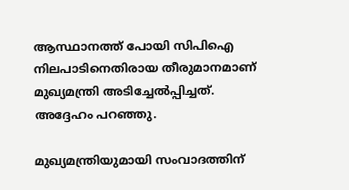ആസ്ഥാനത്ത് പോയി സിപിഐ നിലപാടിനെതിരായ തീരുമാനമാണ് മുഖ്യമന്ത്രി അടിച്ചേൽപ്പിച്ചത്. അദ്ദേഹം പറഞ്ഞു.

മുഖ്യമന്ത്രിയുമായി സംവാദത്തിന്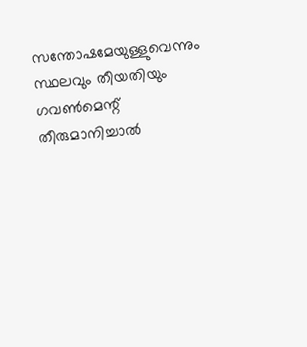സന്തോഷമേയുള്ളുവെന്നും സ്ഥലവും തീയതിയും ഗവൺമെന്റ് തീരുമാനിച്ചാൽ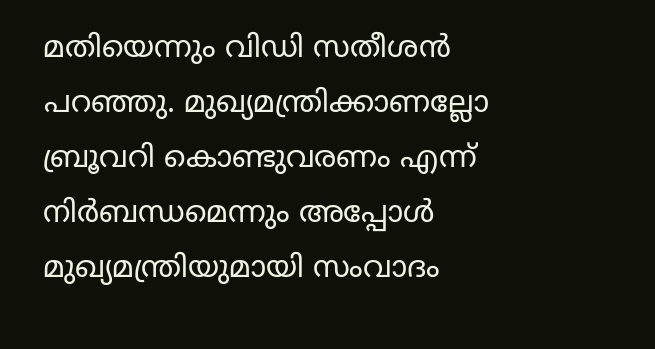മതിയെന്നും വിഡി സതീശൻ പറഞ്ഞു. മുഖ്യമന്ത്രിക്കാണല്ലോ ബ്രൂവറി കൊണ്ടുവരണം എന്ന് നിർബന്ധമെന്നും അപ്പോൾ മുഖ്യമന്ത്രിയുമായി സംവാദം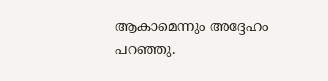ആകാമെന്നും അദ്ദേഹം പറഞ്ഞു.